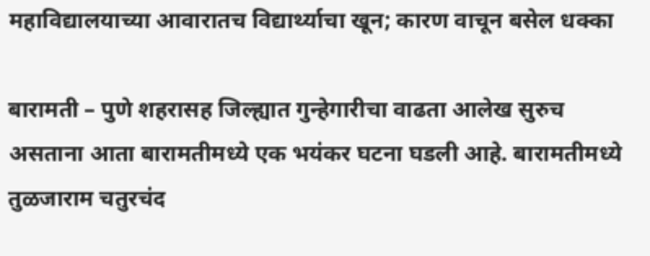महाविद्यालयाच्या आवारातच विद्यार्थ्याचा खून; कारण वाचून बसेल धक्का

बारामती – पुणे शहरासह जिल्ह्यात गुन्हेगारीचा वाढता आलेख सुरुच असताना आता बारामतीमध्ये एक भयंकर घटना घडली आहे. बारामतीमध्ये तुळजाराम चतुरचंद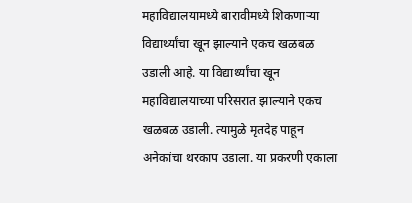महाविद्यालयामध्ये बारावीमध्ये शिकणाऱ्या विद्यार्थ्यांचा खून झाल्याने एकच खळबळ उडाली आहे. या विद्यार्थ्यांचा खून महाविद्यालयाच्या परिसरात झाल्याने एकच खळबळ उडाली. त्यामुळे मृतदेह पाहून अनेकांचा थरकाप उडाला. या प्रकरणी एकाला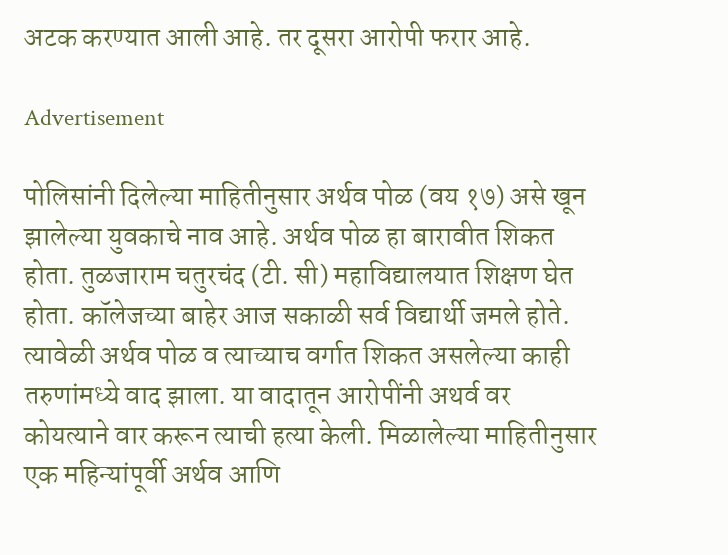अटक करण्यात आली आहे. तर दूसरा आरोपी फरार आहे.

Advertisement

पोलिसांनी दिलेल्या माहितीनुसार अर्थव पोळ (वय १७) असे खून झालेल्या युवकाचे नाव आहे. अर्थव पोळ हा बारावीत शिकत होता. तुळजाराम चतुरचंद (टी. सी) महाविद्यालयात शिक्षण घेत होता. कॉलेजच्या बाहेर आज सकाळी सर्व विद्यार्थी जमले होते. त्यावेळी अर्थव पोळ व त्याच्याच वर्गात शिकत असलेल्या काही तरुणांमध्ये वाद झाला. या वादातून आरोपींनी अथर्व वर कोयत्याने वार करून त्याची हत्या केली. मिळालेल्या माहितीनुसार एक महिन्यांपूर्वी अर्थव आणि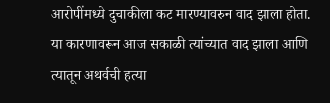आरोपींमध्ये दुचाकीला कट मारण्यावरुन वाद झाला होता. या कारणावरून आज सकाळी त्यांच्यात वाद झाला आणि त्यातून अथर्वची हत्या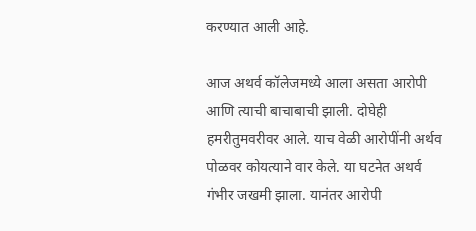करण्यात आली आहे.

आज अथर्व कॉलेजमध्ये आला असता आरोपी आणि त्याची बाचाबाची झाली. दोघेही हमरीतुमवरीवर आले. याच वेळी आरोपींनी अर्थव पोळवर कोयत्याने वार केले. या घटनेत अथर्व गंभीर जखमी झाला. यानंतर आरोपी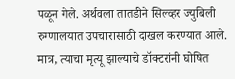पळून गेले. अर्थवला तातडीने सिल्व्हर ज्युबिली रुग्णालयात उपचारासाठी दाखल करण्यात आले. मात्र, त्याचा मृत्यू झाल्याचे डॉक्टरांनी घोषित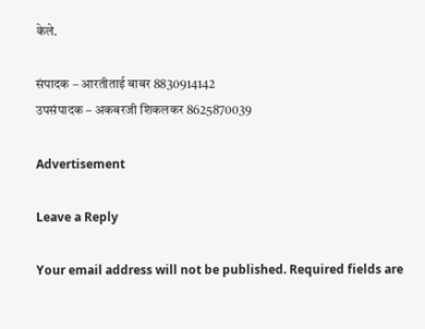केले.

संपादक – आरतीताई बाबर 8830914142
उपसंपादक – अकबरजी शिकलकर 8625870039

Advertisement

Leave a Reply

Your email address will not be published. Required fields are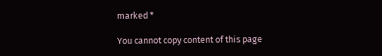marked *

You cannot copy content of this page